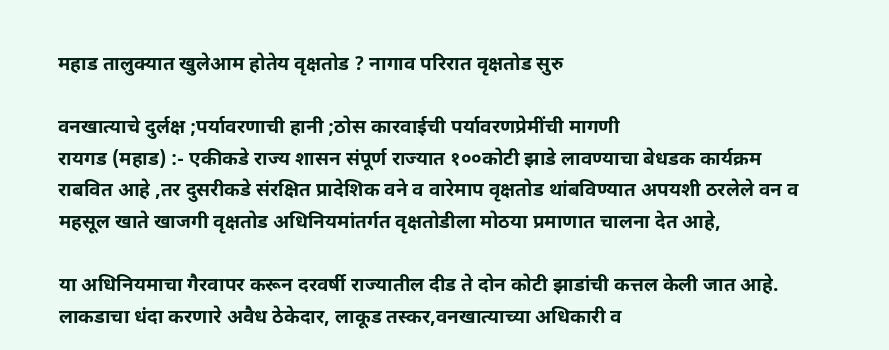महाड तालुक्यात खुलेआम होतेय वृक्षतोड ? नागाव परिरात वृक्षतोड सुरु

वनखात्याचे दुर्लक्ष ;पर्यावरणाची हानी ;ठोस कारवाईची पर्यावरणप्रेमींची मागणी
रायगड (महाड) :- एकीकडे राज्य शासन संपूर्ण राज्यात १००कोटी झाडे लावण्याचा बेधडक कार्यक्रम राबवित आहे ,तर दुसरीकडे संरक्षित प्रादेशिक वने व वारेमाप वृक्षतोड थांबविण्यात अपयशी ठरलेले वन व महसूल खाते खाजगी वृक्षतोड अधिनियमांतर्गत वृक्षतोडीला मोठया प्रमाणात चालना देत आहे,

या अधिनियमाचा गैरवापर करून दरवर्षी राज्यातील दीड ते दोन कोटी झाडांची कत्तल केली जात आहे. लाकडाचा धंदा करणारे अवैध ठेकेदार, लाकूड तस्कर,वनखात्याच्या अधिकारी व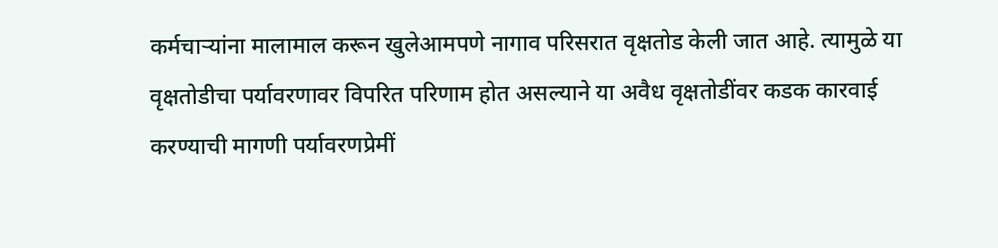कर्मचाऱ्यांना मालामाल करून खुलेआमपणे नागाव परिसरात वृक्षतोड केली जात आहे. त्यामुळे या वृक्षतोडीचा पर्यावरणावर विपरित परिणाम होत असल्याने या अवैध वृक्षतोडींवर कडक कारवाई करण्याची मागणी पर्यावरणप्रेमीं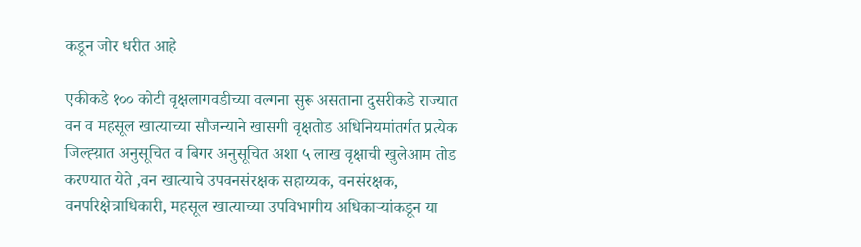कडून जोर धरीत आहे

एकीकडे १०० कोटी वृक्षलागवडीच्या वल्गना सुरू असताना दुसरीकडे राज्यात वन व महसूल खात्याच्या सौजन्याने खासगी वृक्षतोड अधिनियमांतर्गत प्रत्येक जिल्ह्य़ात अनुसूचित व बिगर अनुसूचित अशा ५ लाख वृक्षाची खुलेआम तोड करण्यात येते ,वन खात्याचे उपवनसंरक्षक सहाय्यक, वनसंरक्षक, वनपरिक्षेत्राधिकारी, महसूल खात्याच्या उपविभागीय अधिकाऱ्यांकडून या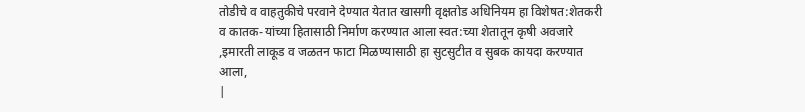तोडीचे व वाहतुकीचे परवाने देण्यात येतात खासगी वृक्षतोड अधिनियम हा विशेषत:शेतकरी व कातक-यांच्या हितासाठी निर्माण करण्यात आला स्वत:च्या शेतातून कृषी अवजारे ,इमारती लाकूड व जळतन फाटा मिळण्यासाठी हा सुटसुटीत व सुबक कायदा करण्यात आला,
|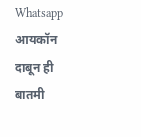Whatsapp आयकॉन दाबून ही बातमी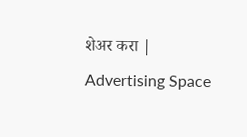शेअर करा |
Advertising Space